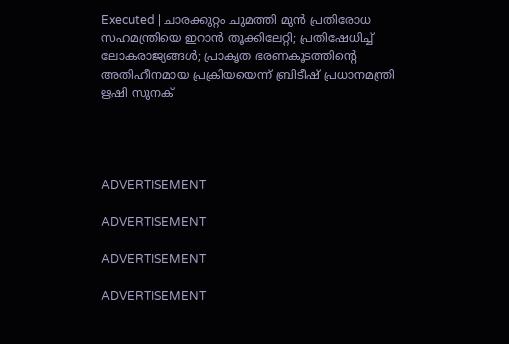Executed | ചാരക്കുറ്റം ചുമത്തി മുന്‍ പ്രതിരോധ സഹമന്ത്രിയെ ഇറാന്‍ തൂക്കിലേറ്റി; പ്രതിഷേധിച്ച് ലോകരാജ്യങ്ങള്‍; പ്രാകൃത ഭരണകൂടത്തിന്റെ അതിഹീനമായ പ്രക്രിയയെന്ന് ബ്രിടീഷ് പ്രധാനമന്ത്രി ഋഷി സുനക്




ADVERTISEMENT

ADVERTISEMENT

ADVERTISEMENT

ADVERTISEMENT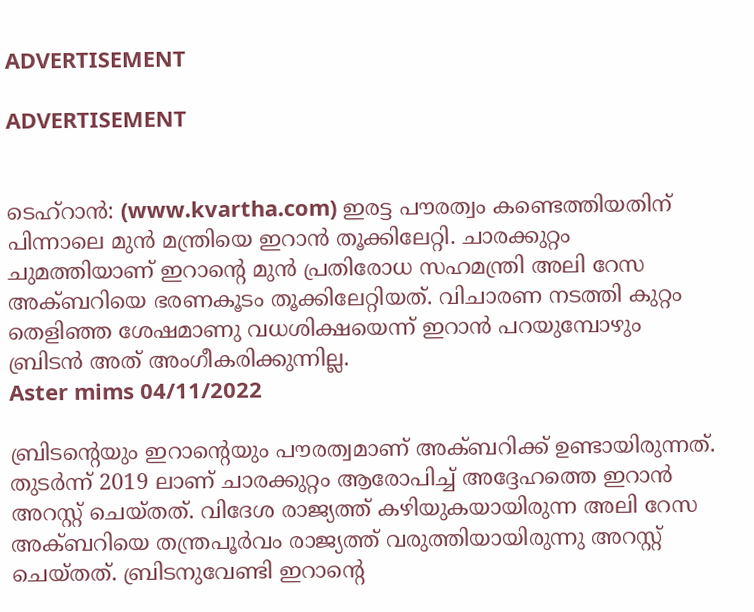ADVERTISEMENT

ADVERTISEMENT


ടെഹ്‌റാന്‍: (www.kvartha.com) ഇരട്ട പൗരത്വം കണ്ടെത്തിയതിന് പിന്നാലെ മുന്‍ മന്ത്രിയെ ഇറാന്‍ തൂക്കിലേറ്റി. ചാരക്കുറ്റം ചുമത്തിയാണ് ഇറാന്റെ മുന്‍ പ്രതിരോധ സഹമന്ത്രി അലി റേസ അക്ബറിയെ ഭരണകൂടം തൂക്കിലേറ്റിയത്. വിചാരണ നടത്തി കുറ്റം തെളിഞ്ഞ ശേഷമാണു വധശിക്ഷയെന്ന് ഇറാന്‍ പറയുമ്പോഴും ബ്രിടന്‍ അത് അംഗീകരിക്കുന്നില്ല.
Aster mims 04/11/2022

ബ്രിടന്റെയും ഇറാന്റെയും പൗരത്വമാണ് അക്ബറിക്ക് ഉണ്ടായിരുന്നത്. തുടര്‍ന്ന് 2019 ലാണ് ചാരക്കുറ്റം ആരോപിച്ച് അദ്ദേഹത്തെ ഇറാന്‍ അറസ്റ്റ് ചെയ്തത്. വിദേശ രാജ്യത്ത് കഴിയുകയായിരുന്ന അലി റേസ അക്ബറിയെ തന്ത്രപൂര്‍വം രാജ്യത്ത് വരുത്തിയായിരുന്നു അറസ്റ്റ് ചെയ്തത്. ബ്രിടനുവേണ്ടി ഇറാന്റെ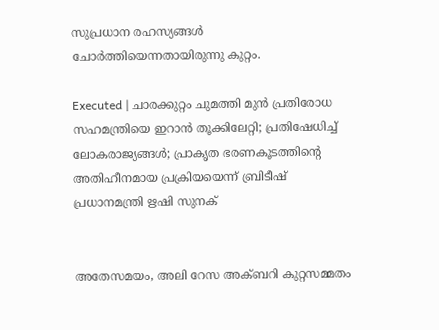സുപ്രധാന രഹസ്യങ്ങള്‍ ചോര്‍ത്തിയെന്നതായിരുന്നു കുറ്റം.

Executed | ചാരക്കുറ്റം ചുമത്തി മുന്‍ പ്രതിരോധ സഹമന്ത്രിയെ ഇറാന്‍ തൂക്കിലേറ്റി; പ്രതിഷേധിച്ച് ലോകരാജ്യങ്ങള്‍; പ്രാകൃത ഭരണകൂടത്തിന്റെ അതിഹീനമായ പ്രക്രിയയെന്ന് ബ്രിടീഷ് പ്രധാനമന്ത്രി ഋഷി സുനക്


അതേസമയം, അലി റേസ അക്ബറി കുറ്റസമ്മതം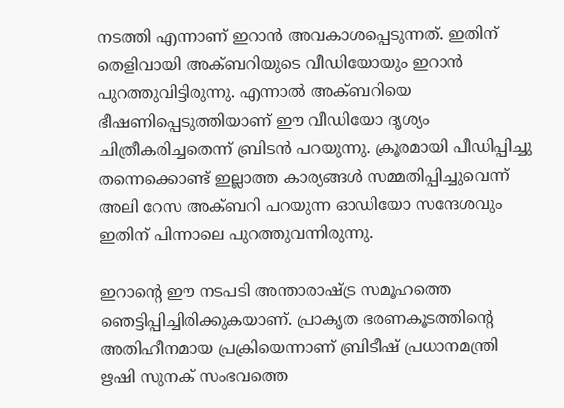നടത്തി എന്നാണ് ഇറാന്‍ അവകാശപ്പെടുന്നത്. ഇതിന് തെളിവായി അക്ബറിയുടെ വീഡിയോയും ഇറാന്‍ പുറത്തുവിട്ടിരുന്നു. എന്നാല്‍ അക്ബറിയെ ഭീഷണിപ്പെടുത്തിയാണ് ഈ വീഡിയോ ദൃശ്യം ചിത്രീകരിച്ചതെന്ന് ബ്രിടന്‍ പറയുന്നു. ക്രൂരമായി പീഡിപ്പിച്ചു തന്നെക്കൊണ്ട് ഇല്ലാത്ത കാര്യങ്ങള്‍ സമ്മതിപ്പിച്ചുവെന്ന് അലി റേസ അക്ബറി പറയുന്ന ഓഡിയോ സന്ദേശവും ഇതിന് പിന്നാലെ പുറത്തുവന്നിരുന്നു.

ഇറാന്റെ ഈ നടപടി അന്താരാഷ്ട്ര സമൂഹത്തെ ഞെട്ടിപ്പിച്ചിരിക്കുകയാണ്. പ്രാകൃത ഭരണകൂടത്തിന്റെ അതിഹീനമായ പ്രക്രിയെന്നാണ് ബ്രിടീഷ് പ്രധാനമന്ത്രി ഋഷി സുനക് സംഭവത്തെ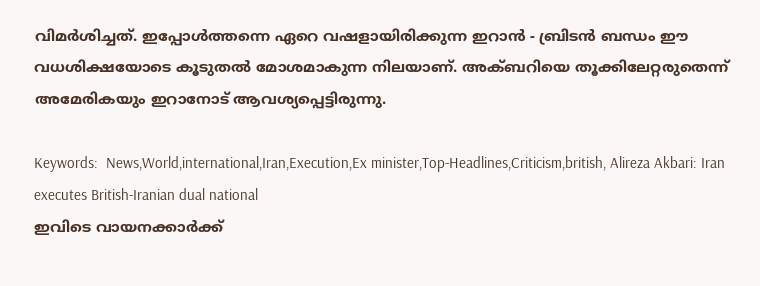വിമര്‍ശിച്ചത്. ഇപ്പോള്‍ത്തന്നെ ഏറെ വഷളായിരിക്കുന്ന ഇറാന്‍ - ബ്രിടന്‍ ബന്ധം ഈ വധശിക്ഷയോടെ കൂടുതല്‍ മോശമാകുന്ന നിലയാണ്. അക്ബറിയെ തൂക്കിലേറ്റരുതെന്ന് അമേരികയും ഇറാനോട് ആവശ്യപ്പെട്ടിരുന്നു.

Keywords:  News,World,international,Iran,Execution,Ex minister,Top-Headlines,Criticism,british, Alireza Akbari: Iran executes British-Iranian dual national
ഇവിടെ വായനക്കാർക്ക്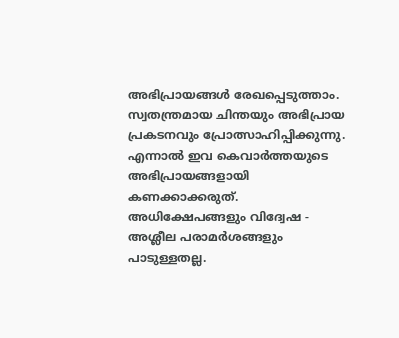അഭിപ്രായങ്ങൾ രേഖപ്പെടുത്താം. സ്വതന്ത്രമായ ചിന്തയും അഭിപ്രായ പ്രകടനവും പ്രോത്സാഹിപ്പിക്കുന്നു. എന്നാൽ ഇവ കെവാർത്തയുടെ അഭിപ്രായങ്ങളായി കണക്കാക്കരുത്. അധിക്ഷേപങ്ങളും വിദ്വേഷ - അശ്ലീല പരാമർശങ്ങളും പാടുള്ളതല്ല.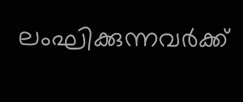ലംഘിക്കുന്നവർക്ക്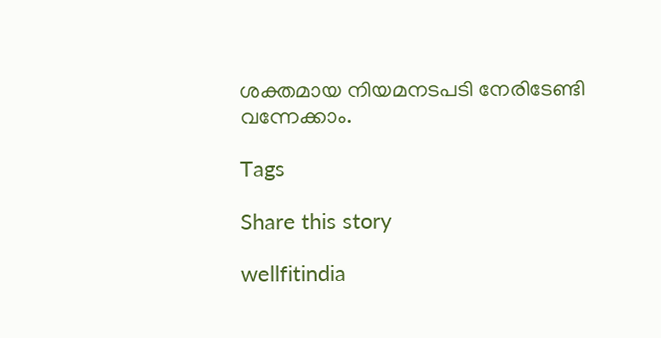ശക്തമായ നിയമനടപടി നേരിടേണ്ടി വന്നേക്കാം.

Tags

Share this story

wellfitindia